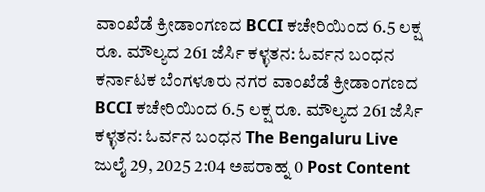ವಾಂಖೆಡೆ ಕ್ರೀಡಾಂಗಣದ BCCI ಕಚೇರಿಯಿಂದ 6.5 ಲಕ್ಷ ರೂ. ಮೌಲ್ಯದ 261 ಜೆರ್ಸಿ ಕಳ್ಳತನ: ಓರ್ವನ ಬಂಧನ ಕರ್ನಾಟಕ ಬೆಂಗಳೂರು ನಗರ ವಾಂಖೆಡೆ ಕ್ರೀಡಾಂಗಣದ BCCI ಕಚೇರಿಯಿಂದ 6.5 ಲಕ್ಷ ರೂ. ಮೌಲ್ಯದ 261 ಜೆರ್ಸಿ ಕಳ್ಳತನ: ಓರ್ವನ ಬಂಧನ The Bengaluru Live ಜುಲೈ 29, 2025 2:04 ಅಪರಾಹ್ನ 0 Post Content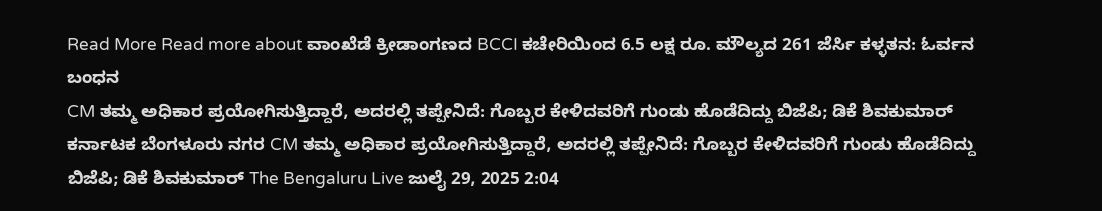Read More Read more about ವಾಂಖೆಡೆ ಕ್ರೀಡಾಂಗಣದ BCCI ಕಚೇರಿಯಿಂದ 6.5 ಲಕ್ಷ ರೂ. ಮೌಲ್ಯದ 261 ಜೆರ್ಸಿ ಕಳ್ಳತನ: ಓರ್ವನ ಬಂಧನ
CM ತಮ್ಮ ಅಧಿಕಾರ ಪ್ರಯೋಗಿಸುತ್ತಿದ್ದಾರೆ, ಅದರಲ್ಲಿ ತಪ್ಪೇನಿದೆ: ಗೊಬ್ಬರ ಕೇಳಿದವರಿಗೆ ಗುಂಡು ಹೊಡೆದಿದ್ದು ಬಿಜೆಪಿ; ಡಿಕೆ ಶಿವಕುಮಾರ್ ಕರ್ನಾಟಕ ಬೆಂಗಳೂರು ನಗರ CM ತಮ್ಮ ಅಧಿಕಾರ ಪ್ರಯೋಗಿಸುತ್ತಿದ್ದಾರೆ, ಅದರಲ್ಲಿ ತಪ್ಪೇನಿದೆ: ಗೊಬ್ಬರ ಕೇಳಿದವರಿಗೆ ಗುಂಡು ಹೊಡೆದಿದ್ದು ಬಿಜೆಪಿ; ಡಿಕೆ ಶಿವಕುಮಾರ್ The Bengaluru Live ಜುಲೈ 29, 2025 2:04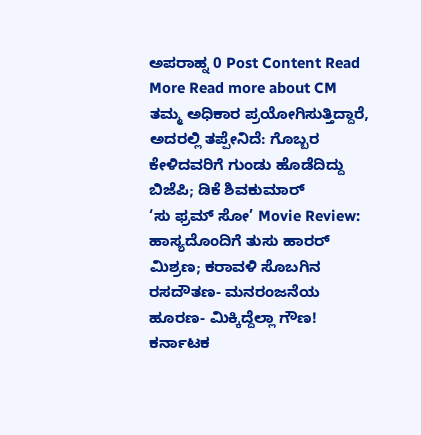ಅಪರಾಹ್ನ 0 Post Content Read More Read more about CM ತಮ್ಮ ಅಧಿಕಾರ ಪ್ರಯೋಗಿಸುತ್ತಿದ್ದಾರೆ, ಅದರಲ್ಲಿ ತಪ್ಪೇನಿದೆ: ಗೊಬ್ಬರ ಕೇಳಿದವರಿಗೆ ಗುಂಡು ಹೊಡೆದಿದ್ದು ಬಿಜೆಪಿ; ಡಿಕೆ ಶಿವಕುಮಾರ್
‘ಸು ಫ್ರಮ್ ಸೋ’ Movie Review: ಹಾಸ್ಯದೊಂದಿಗೆ ತುಸು ಹಾರರ್ ಮಿಶ್ರಣ; ಕರಾವಳಿ ಸೊಬಗಿನ ರಸದೌತಣ- ಮನರಂಜನೆಯ ಹೂರಣ- ಮಿಕ್ಕಿದ್ದೆಲ್ಲಾ ಗೌಣ! ಕರ್ನಾಟಕ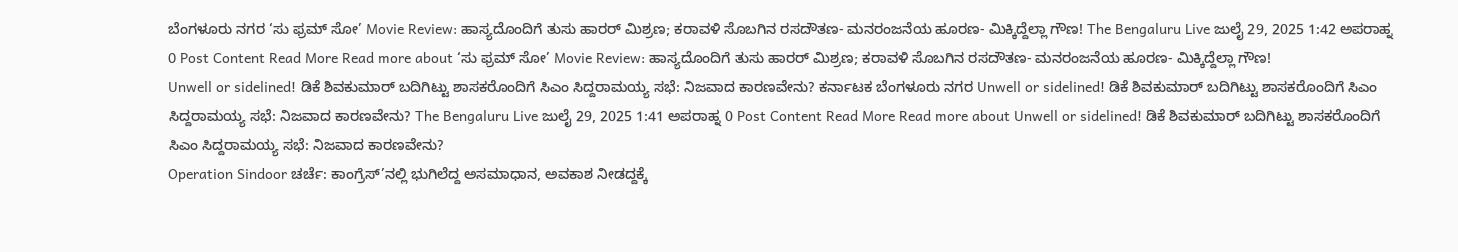ಬೆಂಗಳೂರು ನಗರ ‘ಸು ಫ್ರಮ್ ಸೋ’ Movie Review: ಹಾಸ್ಯದೊಂದಿಗೆ ತುಸು ಹಾರರ್ ಮಿಶ್ರಣ; ಕರಾವಳಿ ಸೊಬಗಿನ ರಸದೌತಣ- ಮನರಂಜನೆಯ ಹೂರಣ- ಮಿಕ್ಕಿದ್ದೆಲ್ಲಾ ಗೌಣ! The Bengaluru Live ಜುಲೈ 29, 2025 1:42 ಅಪರಾಹ್ನ 0 Post Content Read More Read more about ‘ಸು ಫ್ರಮ್ ಸೋ’ Movie Review: ಹಾಸ್ಯದೊಂದಿಗೆ ತುಸು ಹಾರರ್ ಮಿಶ್ರಣ; ಕರಾವಳಿ ಸೊಬಗಿನ ರಸದೌತಣ- ಮನರಂಜನೆಯ ಹೂರಣ- ಮಿಕ್ಕಿದ್ದೆಲ್ಲಾ ಗೌಣ!
Unwell or sidelined! ಡಿಕೆ ಶಿವಕುಮಾರ್ ಬದಿಗಿಟ್ಟು ಶಾಸಕರೊಂದಿಗೆ ಸಿಎಂ ಸಿದ್ದರಾಮಯ್ಯ ಸಭೆ: ನಿಜವಾದ ಕಾರಣವೇನು? ಕರ್ನಾಟಕ ಬೆಂಗಳೂರು ನಗರ Unwell or sidelined! ಡಿಕೆ ಶಿವಕುಮಾರ್ ಬದಿಗಿಟ್ಟು ಶಾಸಕರೊಂದಿಗೆ ಸಿಎಂ ಸಿದ್ದರಾಮಯ್ಯ ಸಭೆ: ನಿಜವಾದ ಕಾರಣವೇನು? The Bengaluru Live ಜುಲೈ 29, 2025 1:41 ಅಪರಾಹ್ನ 0 Post Content Read More Read more about Unwell or sidelined! ಡಿಕೆ ಶಿವಕುಮಾರ್ ಬದಿಗಿಟ್ಟು ಶಾಸಕರೊಂದಿಗೆ ಸಿಎಂ ಸಿದ್ದರಾಮಯ್ಯ ಸಭೆ: ನಿಜವಾದ ಕಾರಣವೇನು?
Operation Sindoor ಚರ್ಚೆ: ಕಾಂಗ್ರೆಸ್’ನಲ್ಲಿ ಭುಗಿಲೆದ್ದ ಅಸಮಾಧಾನ, ಅವಕಾಶ ನೀಡದ್ದಕ್ಕೆ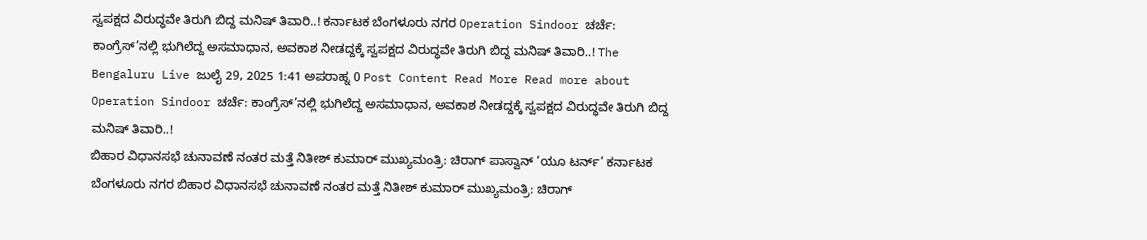ಸ್ವಪಕ್ಷದ ವಿರುದ್ಧವೇ ತಿರುಗಿ ಬಿದ್ದ ಮನಿಷ್ ತಿವಾರಿ..! ಕರ್ನಾಟಕ ಬೆಂಗಳೂರು ನಗರ Operation Sindoor ಚರ್ಚೆ: ಕಾಂಗ್ರೆಸ್’ನಲ್ಲಿ ಭುಗಿಲೆದ್ದ ಅಸಮಾಧಾನ, ಅವಕಾಶ ನೀಡದ್ದಕ್ಕೆ ಸ್ವಪಕ್ಷದ ವಿರುದ್ಧವೇ ತಿರುಗಿ ಬಿದ್ದ ಮನಿಷ್ ತಿವಾರಿ..! The Bengaluru Live ಜುಲೈ 29, 2025 1:41 ಅಪರಾಹ್ನ 0 Post Content Read More Read more about Operation Sindoor ಚರ್ಚೆ: ಕಾಂಗ್ರೆಸ್’ನಲ್ಲಿ ಭುಗಿಲೆದ್ದ ಅಸಮಾಧಾನ, ಅವಕಾಶ ನೀಡದ್ದಕ್ಕೆ ಸ್ವಪಕ್ಷದ ವಿರುದ್ಧವೇ ತಿರುಗಿ ಬಿದ್ದ ಮನಿಷ್ ತಿವಾರಿ..!
ಬಿಹಾರ ವಿಧಾನಸಭೆ ಚುನಾವಣೆ ನಂತರ ಮತ್ತೆ ನಿತೀಶ್ ಕುಮಾರ್ ಮುಖ್ಯಮಂತ್ರಿ: ಚಿರಾಗ್ ಪಾಸ್ವಾನ್ ‘ಯೂ ಟರ್ನ್’ ಕರ್ನಾಟಕ ಬೆಂಗಳೂರು ನಗರ ಬಿಹಾರ ವಿಧಾನಸಭೆ ಚುನಾವಣೆ ನಂತರ ಮತ್ತೆ ನಿತೀಶ್ ಕುಮಾರ್ ಮುಖ್ಯಮಂತ್ರಿ: ಚಿರಾಗ್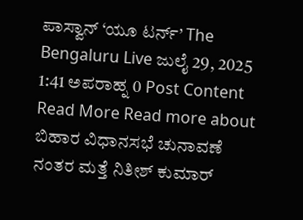ಪಾಸ್ವಾನ್ ‘ಯೂ ಟರ್ನ್’ The Bengaluru Live ಜುಲೈ 29, 2025 1:41 ಅಪರಾಹ್ನ 0 Post Content Read More Read more about ಬಿಹಾರ ವಿಧಾನಸಭೆ ಚುನಾವಣೆ ನಂತರ ಮತ್ತೆ ನಿತೀಶ್ ಕುಮಾರ್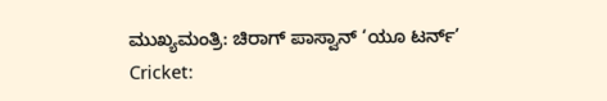ಮುಖ್ಯಮಂತ್ರಿ: ಚಿರಾಗ್ ಪಾಸ್ವಾನ್ ‘ಯೂ ಟರ್ನ್’
Cricket: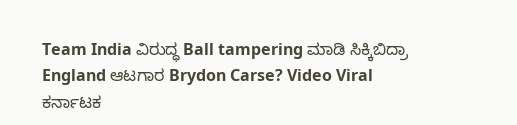Team India ವಿರುದ್ಧ Ball tampering ಮಾಡಿ ಸಿಕ್ಕಿಬಿದ್ರಾ England ಆಟಗಾರ Brydon Carse? Video Viral ಕರ್ನಾಟಕ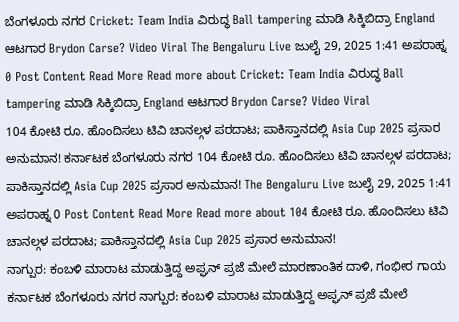ಬೆಂಗಳೂರು ನಗರ Cricket: Team India ವಿರುದ್ಧ Ball tampering ಮಾಡಿ ಸಿಕ್ಕಿಬಿದ್ರಾ England ಆಟಗಾರ Brydon Carse? Video Viral The Bengaluru Live ಜುಲೈ 29, 2025 1:41 ಅಪರಾಹ್ನ 0 Post Content Read More Read more about Cricket: Team India ವಿರುದ್ಧ Ball tampering ಮಾಡಿ ಸಿಕ್ಕಿಬಿದ್ರಾ England ಆಟಗಾರ Brydon Carse? Video Viral
104 ಕೋಟಿ ರೂ. ಹೊಂದಿಸಲು ಟಿವಿ ಚಾನಲ್ಗಳ ಪರದಾಟ; ಪಾಕಿಸ್ತಾನದಲ್ಲಿ Asia Cup 2025 ಪ್ರಸಾರ ಅನುಮಾನ! ಕರ್ನಾಟಕ ಬೆಂಗಳೂರು ನಗರ 104 ಕೋಟಿ ರೂ. ಹೊಂದಿಸಲು ಟಿವಿ ಚಾನಲ್ಗಳ ಪರದಾಟ; ಪಾಕಿಸ್ತಾನದಲ್ಲಿ Asia Cup 2025 ಪ್ರಸಾರ ಅನುಮಾನ! The Bengaluru Live ಜುಲೈ 29, 2025 1:41 ಅಪರಾಹ್ನ 0 Post Content Read More Read more about 104 ಕೋಟಿ ರೂ. ಹೊಂದಿಸಲು ಟಿವಿ ಚಾನಲ್ಗಳ ಪರದಾಟ; ಪಾಕಿಸ್ತಾನದಲ್ಲಿ Asia Cup 2025 ಪ್ರಸಾರ ಅನುಮಾನ!
ನಾಗ್ಪುರ: ಕಂಬಳಿ ಮಾರಾಟ ಮಾಡುತ್ತಿದ್ದ ಅಪ್ಘನ್ ಪ್ರಜೆ ಮೇಲೆ ಮಾರಣಾಂತಿಕ ದಾಳಿ, ಗಂಭೀರ ಗಾಯ ಕರ್ನಾಟಕ ಬೆಂಗಳೂರು ನಗರ ನಾಗ್ಪುರ: ಕಂಬಳಿ ಮಾರಾಟ ಮಾಡುತ್ತಿದ್ದ ಅಪ್ಘನ್ ಪ್ರಜೆ ಮೇಲೆ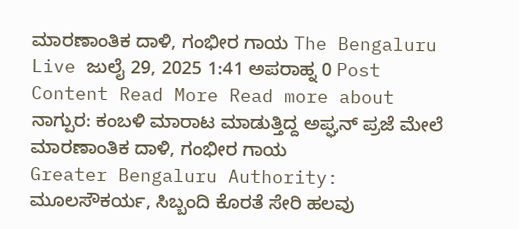ಮಾರಣಾಂತಿಕ ದಾಳಿ, ಗಂಭೀರ ಗಾಯ The Bengaluru Live ಜುಲೈ 29, 2025 1:41 ಅಪರಾಹ್ನ 0 Post Content Read More Read more about ನಾಗ್ಪುರ: ಕಂಬಳಿ ಮಾರಾಟ ಮಾಡುತ್ತಿದ್ದ ಅಪ್ಘನ್ ಪ್ರಜೆ ಮೇಲೆ ಮಾರಣಾಂತಿಕ ದಾಳಿ, ಗಂಭೀರ ಗಾಯ
Greater Bengaluru Authority: ಮೂಲಸೌಕರ್ಯ, ಸಿಬ್ಬಂದಿ ಕೊರತೆ ಸೇರಿ ಹಲವು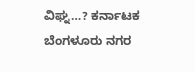ವಿಘ್ನ…? ಕರ್ನಾಟಕ ಬೆಂಗಳೂರು ನಗರ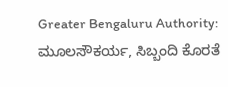Greater Bengaluru Authority: ಮೂಲಸೌಕರ್ಯ, ಸಿಬ್ಬಂದಿ ಕೊರತೆ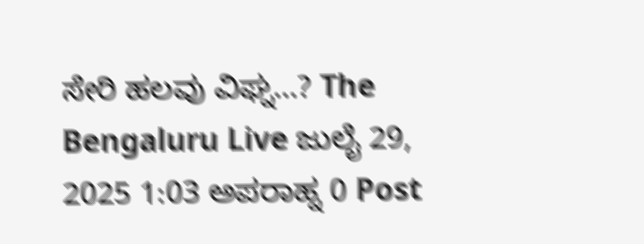ಸೇರಿ ಹಲವು ವಿಘ್ನ…? The Bengaluru Live ಜುಲೈ 29, 2025 1:03 ಅಪರಾಹ್ನ 0 Post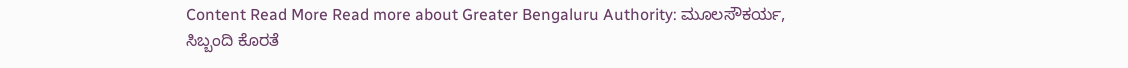Content Read More Read more about Greater Bengaluru Authority: ಮೂಲಸೌಕರ್ಯ, ಸಿಬ್ಬಂದಿ ಕೊರತೆ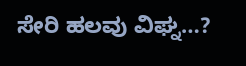ಸೇರಿ ಹಲವು ವಿಘ್ನ…?